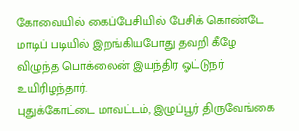கோவையில் கைப்பேசியில் பேசிக் கொண்டே மாடிப் படியில் இறங்கியபோது தவறி கீழே விழுந்த பொக்லைன் இயந்திர ஓட்டுநர் உயிரிழந்தார்.
புதுக்கோட்டை மாவட்டம், இழுப்பூர் திருவேங்கை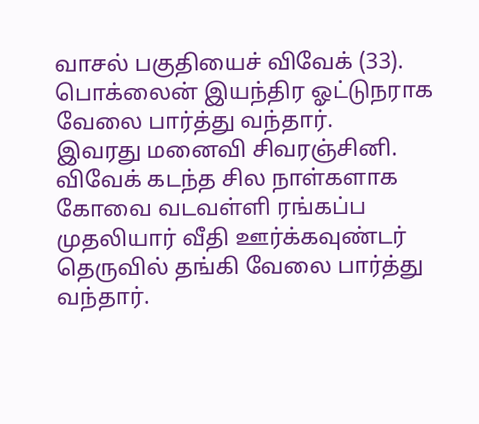வாசல் பகுதியைச் விவேக் (33). பொக்லைன் இயந்திர ஓட்டுநராக வேலை பார்த்து வந்தார்.
இவரது மனைவி சிவரஞ்சினி. விவேக் கடந்த சில நாள்களாக கோவை வடவள்ளி ரங்கப்ப முதலியார் வீதி ஊர்க்கவுண்டர் தெருவில் தங்கி வேலை பார்த்து வந்தார்.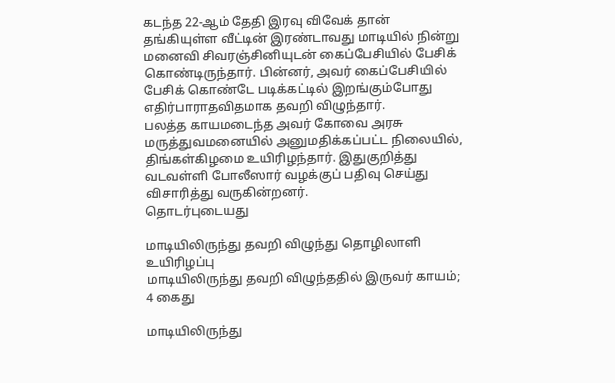கடந்த 22-ஆம் தேதி இரவு விவேக் தான் தங்கியுள்ள வீட்டின் இரண்டாவது மாடியில் நின்று மனைவி சிவரஞ்சினியுடன் கைப்பேசியில் பேசிக் கொண்டிருந்தார். பின்னர், அவர் கைப்பேசியில் பேசிக் கொண்டே படிக்கட்டில் இறங்கும்போது எதிர்பாராதவிதமாக தவறி விழுந்தார்.
பலத்த காயமடைந்த அவர் கோவை அரசு மருத்துவமனையில் அனுமதிக்கப்பட்ட நிலையில், திங்கள்கிழமை உயிரிழந்தார். இதுகுறித்து வடவள்ளி போலீஸார் வழக்குப் பதிவு செய்து விசாரித்து வருகின்றனர்.
தொடர்புடையது

மாடியிலிருந்து தவறி விழுந்து தொழிலாளி உயிரிழப்பு
மாடியிலிருந்து தவறி விழுந்ததில் இருவர் காயம்; 4 கைது

மாடியிலிருந்து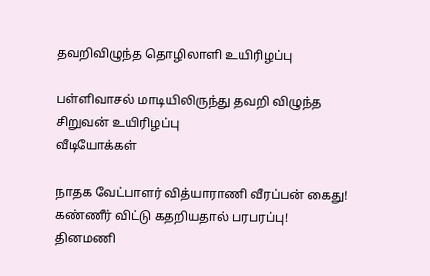தவறிவிழுந்த தொழிலாளி உயிரிழப்பு

பள்ளிவாசல் மாடியிலிருந்து தவறி விழுந்த சிறுவன் உயிரிழப்பு
வீடியோக்கள்

நாதக வேட்பாளர் வித்யாராணி வீரப்பன் கைது! கண்ணீர் விட்டு கதறியதால் பரபரப்பு!
தினமணி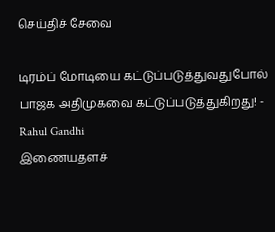செய்திச் சேவை

டிரம்ப் மோடியை கட்டுப்படுத்துவதுபோல் பாஜக அதிமுகவை கட்டுப்படுத்துகிறது! - Rahul Gandhi
இணையதளச்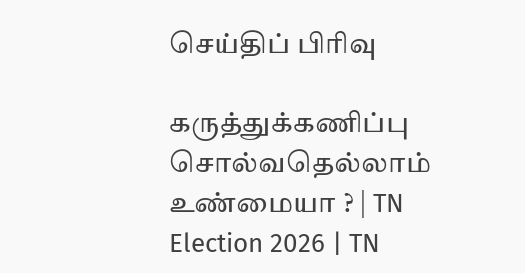செய்திப் பிரிவு

கருத்துக்கணிப்பு சொல்வதெல்லாம் உண்மையா ? | TN Election 2026 | TN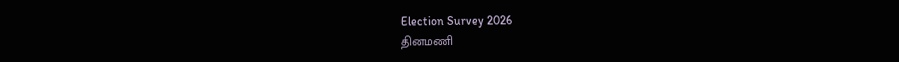Election Survey 2026
தினமணி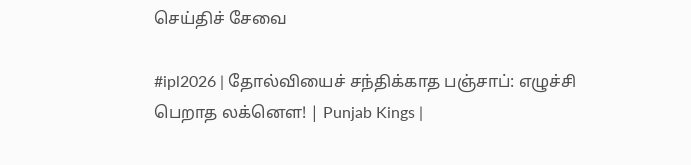செய்திச் சேவை

#ipl2026 | தோல்வியைச் சந்திக்காத பஞ்சாப்: எழுச்சி பெறாத லக்னௌ! | Punjab Kings |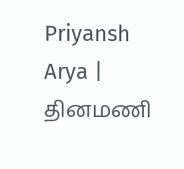Priyansh Arya |
தினமணி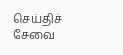செய்திச் சேவை